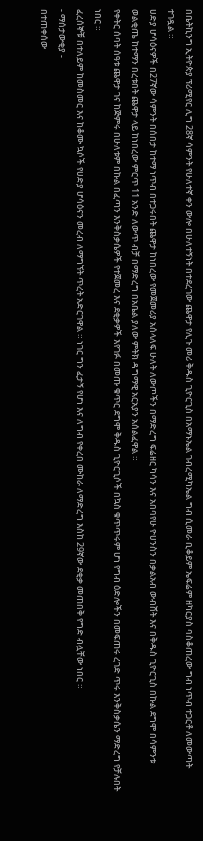በቤትኪንግ ኢትዮጵያ ፕሪሚየር ሊግ 28ኛ ሳምንት የሁለተኛ ቀን ውሎ በሁለተኝነት በተደረገው ጨዋታ የሊጉ መሪ ቅዱስ ጊዮርጊስ በአማኑኤል ገብረሚካኤል ግብ ሲመራ ቢቆይም ኤፍሬም ዘካርያስ ባስቆጠረው ግብ ነጥብ ተጋርቶ ለመውጣት ተገዷል ።
ሀድያ ሆሳዕናዎች በ27ኛው ሳምንት በሰበታ ከተማ ነጥብ በተጋሩበት ጨዋታ ከነበረው የመጀመሪያ አሰላለፍ ሁለት ለውጦችን በማድረግ ፍሬዘር ካሳን እና አበባየሁ ዮሀንስን በቃልአብ ውብሸት እና በቅዱስ ጊዮርጊስ በኩል ደግሞ በሳምንቱ ወልቂጤ ከተማን በረቱበት ጨዋታ ላይ ከነበረው ምርጥ 11 አንድ ለውጥ ብቻ በማድረግ በአቤል ያለው ምትክ ዳግማዊ አርአያን አሰልፈዋል ።
የቀትር ሰባት ሰዓቱ ጨዋታ ገና ከጅምሩ በሁለቱም በኩል በፈጣን እንቅስቃሴዎች የተጀመረ እና ደቂቃዎች እየገፉ በመጡ ቁጥር ደግሞ ቅዱስ ጊዮርጊሶች በኳስ ቁጥጥሩም ሆነ የግብ ዕድሎችን በመፍጠሩ ረገድ ጥሩ እንቅስቃሴን ማድረግ የቻሉበት ነበር ።
ፈረሰኞቹ በተለይም ከመስመር እና ከቆሙ ኳሶች የሀድያ ሆሳዕናን መረብ ለማግኘት ጥረት አድርገዋል ። ነገር ግን ፈታኝ የሆነ እና ለግብ የቀረበ ሙከራ ለማድረግ እስከ 29ኛው ደቂቃ መጠበቅ የግድ ብሏቸው ነበር ።
- ማሰታውቂያ -
በተጠቀሰው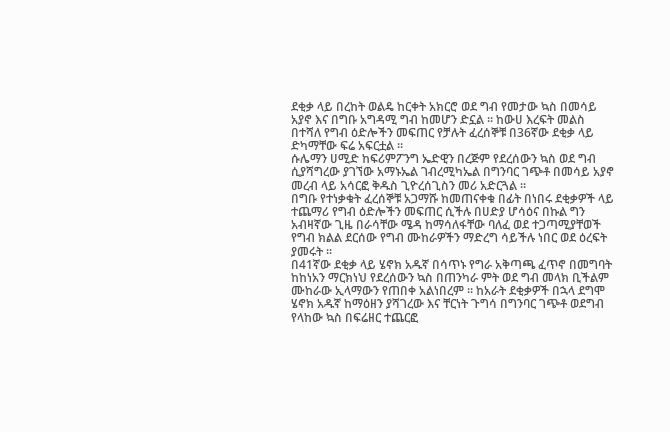ደቂቃ ላይ በረከት ወልዴ ከርቀት አክርሮ ወደ ግብ የመታው ኳስ በመሳይ አያኖ እና በግቡ አግዳሚ ግብ ከመሆን ድኗል ። ከውሀ እረፍት መልስ በተሻለ የግብ ዕድሎችን መፍጠር የቻሉት ፈረሰኞቹ በ36ኛው ደቂቃ ላይ ድካማቸው ፍሬ አፍርቷል ።
ሱሌማን ሀሚድ ከፍሪምፖንግ ኤድዊን በረጅም የደረሰውን ኳስ ወደ ግብ ሲያሻግረው ያገኘው አማኑኤል ገብረሚካኤል በግንባር ገጭቶ በመሳይ አያኖ መረብ ላይ አሳርፎ ቅዱስ ጊዮረሰጊስን መሪ አድርጓል ።
በግቡ የተነቃቁት ፈረሰኞቹ አጋማሹ ከመጠናቀቁ በፊት በነበሩ ደቂቃዎች ላይ ተጨማሪ የግብ ዕድሎችን መፍጠር ሲችሉ በሀድያ ሆሳዕና በኩል ግን አብዛኛው ጊዜ በራሳቸው ሜዳ ከማሳለፋቸው ባለፈ ወደ ተጋጣሚያቸወች የግብ ክልል ደርሰው የግብ ሙከራዎችን ማድረግ ሳይችሉ ነበር ወደ ዕረፍት ያመሩት ።
በ41ኛው ደቂቃ ላይ ሄኖክ አዱኛ በሳጥኑ የግራ አቅጣጫ ፈጥኖ በመግባት ከከነአን ማርክነህ የደረሰውን ኳስ በጠንካራ ምት ወደ ግብ መላክ ቢችልም ሙከራው ኢላማውን የጠበቀ አልነበረም ። ከአራት ደቂቃዎች በኋላ ደግሞ ሄኖክ አዱኛ ከማዕዘን ያሻገረው እና ቸርነት ጉግሳ በግንባር ገጭቶ ወደግብ የላከው ኳስ በፍሬዘር ተጨርፎ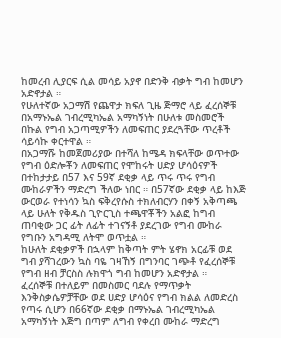ከመረብ ሊያርፍ ሲል መሳይ አያኖ በድንቅ ብቃት ግብ ከመሆን አድኖታል ።
የሁለተኛው አጋማሽ የጨዋታ ክፍለ ጊዜ ጅማሮ ላይ ፈረሰኞቹ በአማኑኤል ገብረሚካኤል አማካኝነት በሁለቱ መስመሮች በኩል የግብ አጋጣሚዎችን ለመፍጠር ያደረጓቸው ጥረቶች ሳይሳኩ ቀርተዋል ።
በአጋማሹ ከመጀመሪያው በተሻለ ከሜዳ ክፍላቸው ወጥተው የግብ ዕድሎቾን ለመፍጠር የሞከሩት ሀድያ ሆሳዕናዎች በተከታታይ በ57 እና 59ኛ ደቂቃ ላይ ጥሩ ጥሩ የግብ ሙከራዎችን ማድረግ ችለው ነበር ። በ57ኛው ደቂቃ ላይ ከእጅ ውርወራ የተነሳን ኳስ ፍቅረየሱስ ተክለብርሃን በቀኝ አቅጣጫ ላይ ሁለት የቅዱስ ጊዮርጊስ ተጫዋቾችን አልፎ ከግብ ጠባቂው ጋር ፊት ለፊት ተገናኝቶ ያደረገው የግብ ሙከራ የግቡን አግዳሚ ለትሞ ወጥቷል ።
ከሁለት ደቂቃዎች በኋላም ከቅጣት ምት ሄኖክ አርፊቹ ወደ ግብ ያሻገረውን ኳስ ባዬ ገዛኸኝ በግንባር ገጭቶ የፈረሰኞቹ የግብ ዘብ ቻርስስ ሉክዋጎ ግብ ከመሆን አድኖታል ።
ፈረሰኞቹ በተለይም በመስመር ባደሉ የማጥቃት እንቅስቃሴዎቻቸው ወደ ሀድያ ሆሳዕና የግብ ክልል ለመድረስ የጣሩ ሲሆን በ66ኛው ደቂቃ በማኑኤል ገብረሚካኤል አማካኝነት እጅግ በጣም ለግብ የቀረበ ሙከራ ማድረግ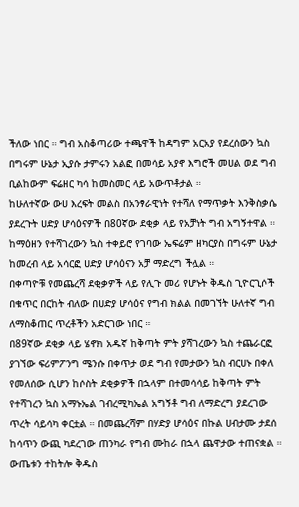ችለው ነበር ። ግብ አስቆጣሪው ተጫዋች ከዳግም አርአያ የደረሰውን ኳስ በግሩም ሁኔታ ኢያሱ ታምሩን አልፎ በመሳይ አያኖ እግሮች መሀል ወደ ግብ ቢልከውም ፍሬዘር ካሳ ከመስመር ላይ አውጥቶታል ።
ከሁለተኛው ውሀ እረፍት መልስ በአንፃራዊነት የተሻለ የማጥቃት እንቅስቃሴ ያደረጉት ሀድያ ሆሳዕናዎች በ80ኛው ደቂቃ ላይ የአቻነት ግብ አግኝተዋል ። ከማዕዘን የተሻገረውን ኳስ ተቀይሮ የገባው ኤፍሬም ዘካርያስ በግሩም ሁኔታ ከመረብ ላይ አሳርፎ ሀድያ ሆሳዕናን አቻ ማድረግ ችሏል ።
በቀጣዮቹ የመጨረሻ ደቂቃዎች ላይ የሊጉ መሪ የሆኑት ቅዱስ ጊዮርጊሶች በቁጥር በርከት ብለው በሀድያ ሆሳዕና የግብ ክልል በመገኘት ሁለተኛ ግብ ለማስቆጠር ጥረቶችን አድርገው ነበር ።
በ89ኛው ደቂቃ ላይ ሄኖክ አዱኛ ከቅጣት ምት ያሻገረውን ኳስ ተጨራርፎ ያገኘው ፍሪምፖንግ ሜንሱ በቀጥታ ወደ ግብ የመታውን ኳስ ብርሀኑ በቀለ የመለሰው ሲሆን ከሶስት ደቂቃዎች በኋላም በተመሳሳይ ከቅጣት ምት የተሻገረን ኳስ አማኑኤል ገብረሚካኤል አግኝቶ ግብ ለማድረግ ያደረገው ጥረት ሳይሳካ ቀርቷል ። በመጨረሻም በሃድያ ሆሳዕና በኩል ሀብታሙ ታደሰ ከሳጥን ውጪ ካደረገው ጠንካራ የግብ ሙከራ በኋላ ጨዋታው ተጠናቋል ።
ውጤቱን ተከትሎ ቅዱስ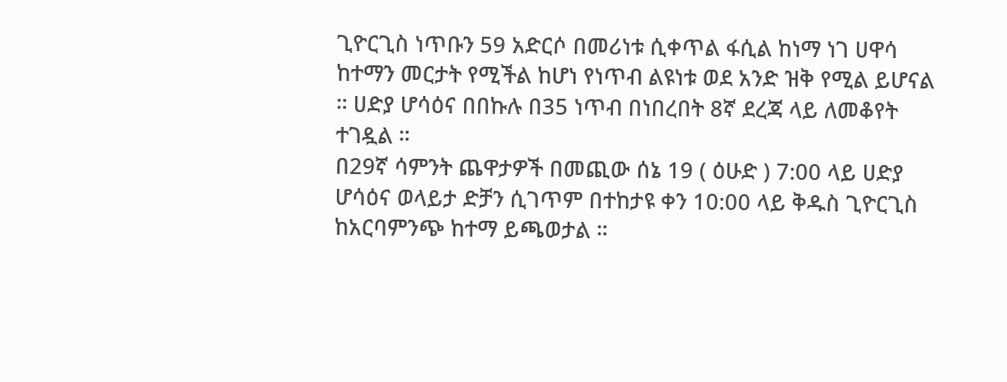ጊዮርጊስ ነጥቡን 59 አድርሶ በመሪነቱ ሲቀጥል ፋሲል ከነማ ነገ ሀዋሳ ከተማን መርታት የሚችል ከሆነ የነጥብ ልዩነቱ ወደ አንድ ዝቅ የሚል ይሆናል ። ሀድያ ሆሳዕና በበኩሉ በ35 ነጥብ በነበረበት 8ኛ ደረጃ ላይ ለመቆየት ተገዷል ።
በ29ኛ ሳምንት ጨዋታዎች በመጪው ሰኔ 19 ( ዕሁድ ) 7:00 ላይ ሀድያ ሆሳዕና ወላይታ ድቻን ሲገጥም በተከታዩ ቀን 10:00 ላይ ቅዱስ ጊዮርጊስ ከአርባምንጭ ከተማ ይጫወታል ።